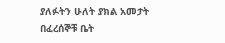ያለፉትን ሁለት ያክል አመታት በፈረሰኞቹ ቤት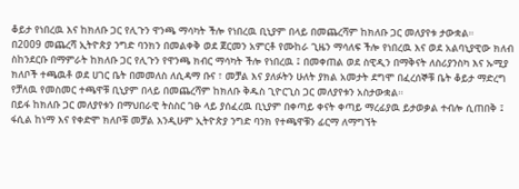ቆይታ የነበረዉ እና ከክለቡ ጋር የሊጉን ዋንጫ ማሳካት ችሎ የነበረዉ ቢኒያም በላይ በመጨረሻም ከክለቡ ጋር መለያየቱ ታውቋል።
በ2009 መጨረሻ ኢትዮጵያ ንግድ ባንክን በመልቀቅ ወደ ጀርመን አምርቶ የሙከራ ጊዜን ማሳለፍ ችሎ የነበረዉ እና ወደ አልባኒያዊው ክለብ ስከንደርቡ በማምራት ከክለቡ ጋር የሊጉን የዋንጫ ክብር ማሳካት ችሎ የነበረዉ ፤ በመቀጠል ወደ ስዊዲን በማቅናት ለስሪያንስካ እና ኡሚያ ክለቦች ተጫዉቶ ወደ ሀገር ቤት በመመለስ ለሲዳማ ቡና ፣ መቻል እና ያለፉትን ሁለት ያክል አመታት ደግሞ በፈረሰኞቹ ቤት ቆይታ ማድረግ የቻለዉ የመስመር ተጫዋቹ ቢኒያም በላይ በመጨረሻም ከክለቡ ቅዱስ ጊዮርጊስ ጋር መለያየቱን አስታውቋል።
በይፋ ከክለቡ ጋር መለያየቱን በማህበራዊ ትስስር ገፁ ላይ ያሰፈረዉ ቢኒያም በቀጣይ ቀናት ቀጣይ ማረፊያዉ ይታወቃል ተብሎ ሲጠበቅ ፤ ፋሲል ከነማ እና የቀድሞ ክለቦቹ መቻል እንዲሁም ኢትዮጵያ ንግድ ባንክ የተጫዋቹን ፊርማ ለማግኘት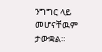ንግግር ላይ መሆናቸዉም ታውቋል።